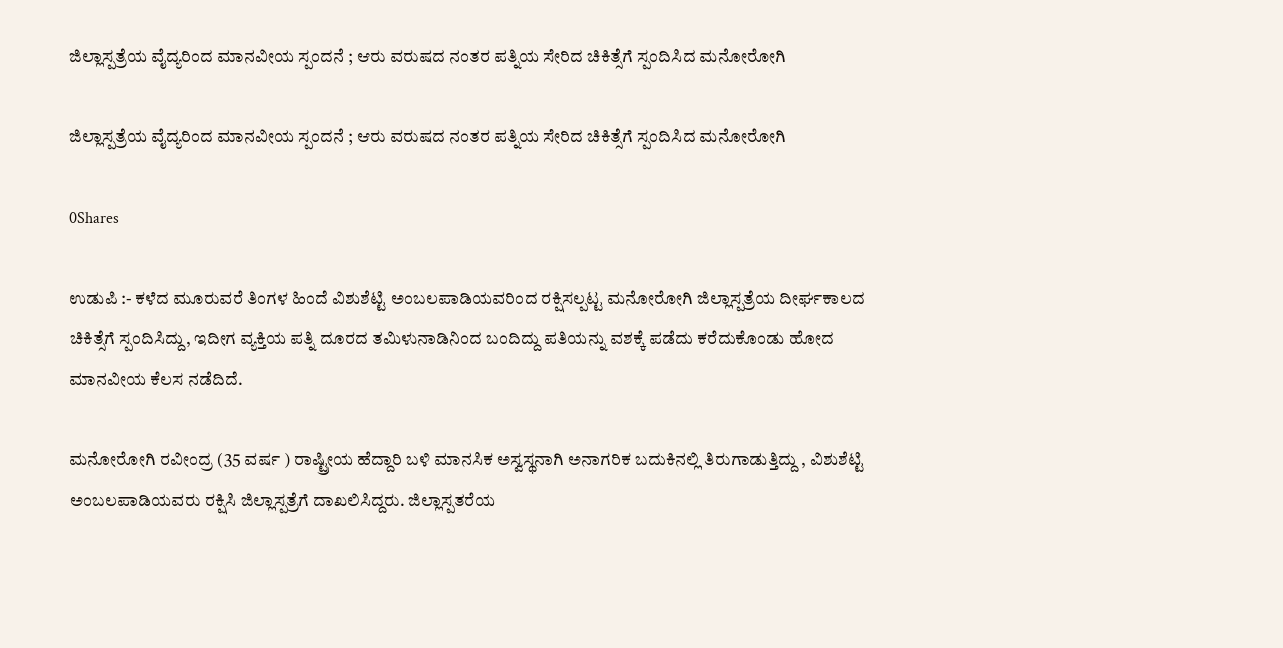ಜಿಲ್ಲಾಸ್ಪತ್ರೆಯ ವೈದ್ಯರಿಂದ ಮಾನವೀಯ ಸ್ಪಂದನೆ ; ಆರು ವರುಷದ ನಂತರ ಪತ್ನಿಯ ಸೇರಿದ ಚಿಕಿತ್ಸೆಗೆ ಸ್ಪಂದಿಸಿದ ಮನೋರೋಗಿ

ಜಿಲ್ಲಾಸ್ಪತ್ರೆಯ ವೈದ್ಯರಿಂದ ಮಾನವೀಯ ಸ್ಪಂದನೆ ; ಆರು ವರುಷದ ನಂತರ ಪತ್ನಿಯ ಸೇರಿದ ಚಿಕಿತ್ಸೆಗೆ ಸ್ಪಂದಿಸಿದ ಮನೋರೋಗಿ

0Shares

ಉಡುಪಿ :- ಕಳೆದ ಮೂರುವರೆ ತಿಂಗಳ ಹಿಂದೆ ವಿಶುಶೆಟ್ಟಿ ಅಂಬಲಪಾಡಿಯವರಿಂದ ರಕ್ಷಿಸಲ್ಪಟ್ಟ ಮನೋರೋಗಿ ಜಿಲ್ಲಾಸ್ಪತ್ರೆಯ ದೀರ್ಘಕಾಲದ ಚಿಕಿತ್ಸೆಗೆ ಸ್ಪಂದಿಸಿದ್ದು, ಇದೀಗ ವ್ಯಕ್ತಿಯ ಪತ್ನಿ ದೂರದ ತಮಿಳುನಾಡಿನಿಂದ ಬಂದಿದ್ದು ಪತಿಯನ್ನು ವಶಕ್ಕೆ ಪಡೆದು ಕರೆದುಕೊಂಡು ಹೋದ ಮಾನವೀಯ ಕೆಲಸ ನಡೆದಿದೆ.

ಮನೋರೋಗಿ ರವೀಂದ್ರ (35 ವರ್ಷ ) ರಾಷ್ಟ್ರೀಯ ಹೆದ್ದಾರಿ ಬಳಿ ಮಾನಸಿಕ ಅಸ್ವಸ್ಥನಾಗಿ ಅನಾಗರಿಕ ಬದುಕಿನಲ್ಲಿ ತಿರುಗಾಡುತ್ತಿದ್ದು , ವಿಶುಶೆಟ್ಟಿ ಅಂಬಲಪಾಡಿಯವರು ರಕ್ಷಿಸಿ ಜಿಲ್ಲಾಸ್ಪತ್ರೆಗೆ ದಾಖಲಿಸಿದ್ದರು. ಜಿಲ್ಲಾಸ್ಪತರೆಯ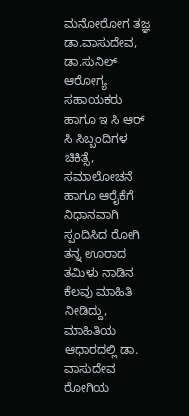ಮನೋರೋಗ ತಜ್ಞ ಡಾ.ವಾಸುದೇವ, ಡಾ.ಸುನಿಲ್ ಆರೋಗ್ಯ ಸಹಾಯಕರು ಹಾಗೂ ಇ ಸಿ ಆರ್ ಸಿ ಸಿಬ್ಬಂದಿಗಳ ಚಿಕಿತ್ಸೆ, ಸಮಾಲೋಚನೆ ಹಾಗೂ ಆರೈಕೆಗೆ ನಿಧಾನವಾಗಿ ಸ್ಪಂದಿಸಿದ ರೋಗಿ ತನ್ನ ಊರಾದ ತಮಿಳು ನಾಡಿನ ಕೆಲವು ಮಾಹಿತಿ‌ ನೀಡಿದ್ದು, ಮಾಹಿತಿಯ ಆಧಾರದಲ್ಲಿ ಡಾ. ವಾಸುದೇವ ರೋಗಿಯ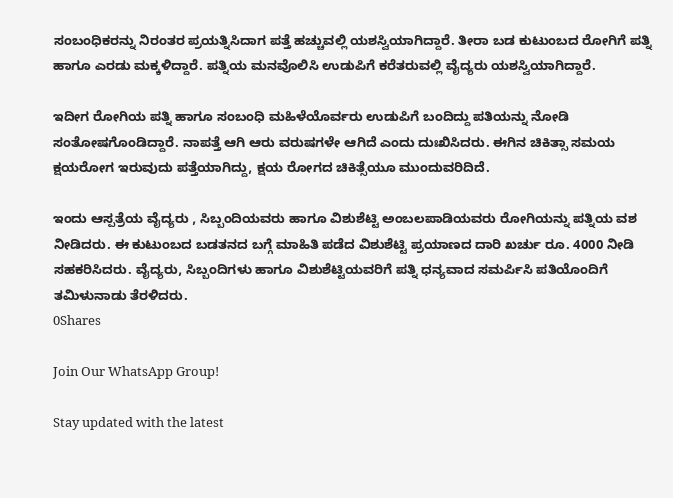ಸಂಬಂಧಿಕರನ್ನು ನಿರಂತರ ಪ್ರಯತ್ನಿಸಿದಾಗ ಪತ್ತೆ ಹಚ್ಚುವಲ್ಲಿ ಯಶಸ್ವಿಯಾಗಿದ್ದಾರೆ. ತೀರಾ ಬಡ ಕುಟುಂಬದ ರೋಗಿಗೆ ಪತ್ನಿ ಹಾಗೂ ಎರಡು ಮಕ್ಕಳಿದ್ದಾರೆ. ಪತ್ನಿಯ ಮನವೊಲಿಸಿ ಉಡುಪಿಗೆ ಕರೆತರುವಲ್ಲಿ ವೈದ್ಯರು ಯಶಸ್ವಿಯಾಗಿದ್ದಾರೆ.

ಇದೀಗ ರೋಗಿಯ ಪತ್ನಿ ಹಾಗೂ ಸಂಬಂಧಿ ಮಹಿಳೆಯೊರ್ವರು ಉಡುಪಿಗೆ ಬಂದಿದ್ದು ಪತಿಯನ್ನು ನೋಡಿ ಸಂತೋಷಗೊಂಡಿದ್ದಾರೆ. ನಾಪತ್ತೆ ಆಗಿ ಆರು ವರುಷಗಳೇ ಆಗಿದೆ ಎಂದು ದುಃಖಿಸಿದರು. ಈಗಿನ ಚಿಕಿತ್ಸಾ ಸಮಯ ಕ್ಷಯರೋಗ ಇರುವುದು ಪತ್ತೆಯಾಗಿದ್ದು, ಕ್ಷಯ ರೋಗದ ಚಿಕಿತ್ಸೆಯೂ ಮುಂದುವರಿದಿದೆ.

ಇಂದು ಆಸ್ಪತ್ರೆಯ ವೈದ್ಯರು , ಸಿಬ್ಬಂದಿಯವರು ಹಾಗೂ ವಿಶುಶೆಟ್ಟಿ ಅಂಬಲಪಾಡಿಯವರು ರೋಗಿಯನ್ನು ಪತ್ನಿಯ ವಶ ನೀಡಿದರು. ಈ ಕುಟುಂಬದ ಬಡತನದ ಬಗ್ಗೆ ಮಾಹಿತಿ ಪಡೆದ ವಿಶುಶೆಟ್ಟಿ ಪ್ರಯಾಣದ ದಾರಿ ಖರ್ಚು ರೂ. 4000 ನೀಡಿ ಸಹಕರಿಸಿದರು. ವೈದ್ಯರು, ಸಿಬ್ಬಂದಿಗಳು ಹಾಗೂ ವಿಶುಶೆಟ್ಟಿಯವರಿಗೆ ಪತ್ನಿ ಧನ್ಯವಾದ ಸಮರ್ಪಿಸಿ ಪತಿಯೊಂದಿಗೆ ತಮಿಳುನಾಡು ತೆರಳಿದರು.
0Shares

Join Our WhatsApp Group!

Stay updated with the latest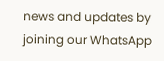news and updates by joining our WhatsApp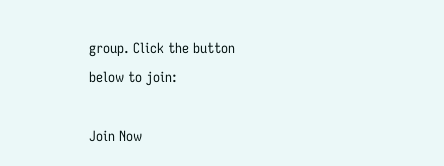group. Click the button below to join:

Join Now